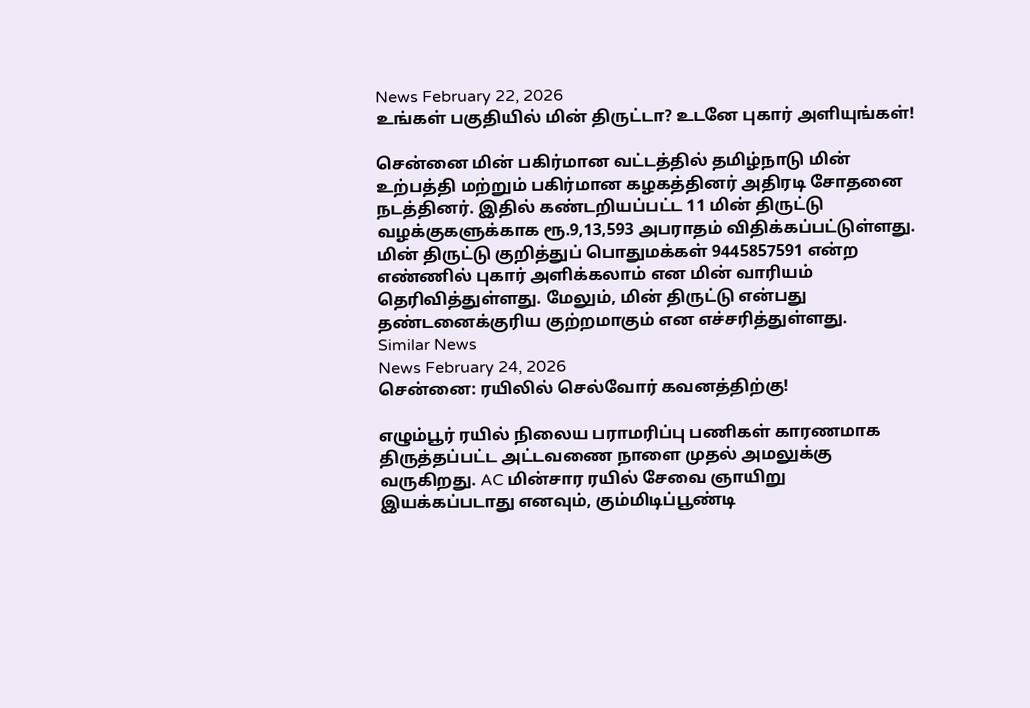News February 22, 2026
உங்கள் பகுதியில் மின் திருட்டா? உடனே புகார் அளியுங்கள்!

சென்னை மின் பகிர்மான வட்டத்தில் தமிழ்நாடு மின் உற்பத்தி மற்றும் பகிர்மான கழகத்தினர் அதிரடி சோதனை நடத்தினர். இதில் கண்டறியப்பட்ட 11 மின் திருட்டு வழக்குகளுக்காக ரூ.9,13,593 அபராதம் விதிக்கப்பட்டுள்ளது. மின் திருட்டு குறித்துப் பொதுமக்கள் 9445857591 என்ற எண்ணில் புகார் அளிக்கலாம் என மின் வாரியம் தெரிவித்துள்ளது. மேலும், மின் திருட்டு என்பது தண்டனைக்குரிய குற்றமாகும் என எச்சரித்துள்ளது.
Similar News
News February 24, 2026
சென்னை: ரயிலில் செல்வோர் கவனத்திற்கு!

எழும்பூர் ரயில் நிலைய பராமரிப்பு பணிகள் காரணமாக திருத்தப்பட்ட அட்டவணை நாளை முதல் அமலுக்கு வருகிறது. AC மின்சார ரயில் சேவை ஞாயிறு இயக்கப்படாது எனவும், கும்மிடிப்பூண்டி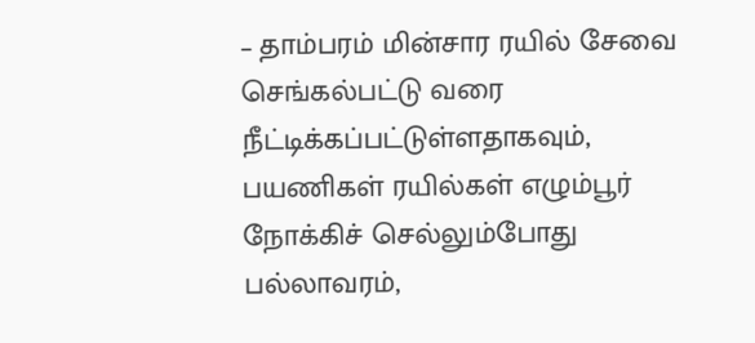– தாம்பரம் மின்சார ரயில் சேவை செங்கல்பட்டு வரை நீட்டிக்கப்பட்டுள்ளதாகவும், பயணிகள் ரயில்கள் எழும்பூர் நோக்கிச் செல்லும்போது பல்லாவரம்,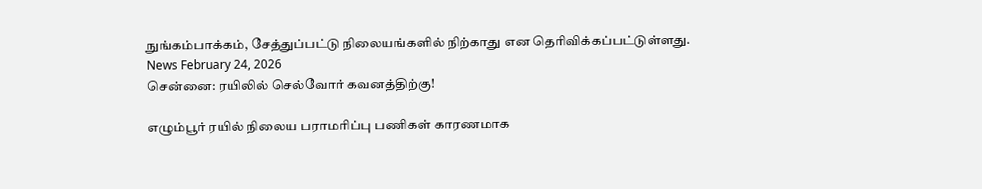நுங்கம்பாக்கம், சேத்துப்பட்டு நிலையங்களில் நிற்காது என தெரிவிக்கப்பட்டுள்ளது.
News February 24, 2026
சென்னை: ரயிலில் செல்வோர் கவனத்திற்கு!

எழும்பூர் ரயில் நிலைய பராமரிப்பு பணிகள் காரணமாக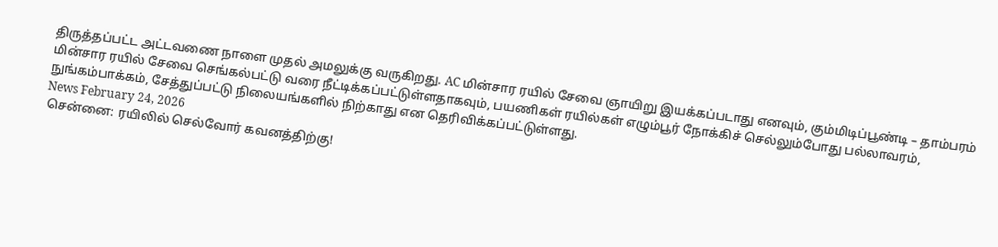திருத்தப்பட்ட அட்டவணை நாளை முதல் அமலுக்கு வருகிறது. AC மின்சார ரயில் சேவை ஞாயிறு இயக்கப்படாது எனவும், கும்மிடிப்பூண்டி – தாம்பரம் மின்சார ரயில் சேவை செங்கல்பட்டு வரை நீட்டிக்கப்பட்டுள்ளதாகவும், பயணிகள் ரயில்கள் எழும்பூர் நோக்கிச் செல்லும்போது பல்லாவரம், நுங்கம்பாக்கம், சேத்துப்பட்டு நிலையங்களில் நிற்காது என தெரிவிக்கப்பட்டுள்ளது.
News February 24, 2026
சென்னை: ரயிலில் செல்வோர் கவனத்திற்கு!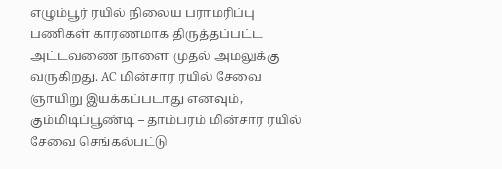எழும்பூர் ரயில் நிலைய பராமரிப்பு பணிகள் காரணமாக திருத்தப்பட்ட அட்டவணை நாளை முதல் அமலுக்கு வருகிறது. AC மின்சார ரயில் சேவை ஞாயிறு இயக்கப்படாது எனவும், கும்மிடிப்பூண்டி – தாம்பரம் மின்சார ரயில் சேவை செங்கல்பட்டு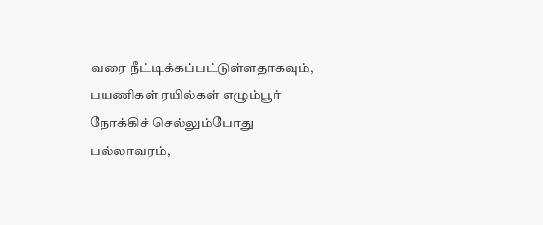வரை நீட்டிக்கப்பட்டுள்ளதாகவும், பயணிகள் ரயில்கள் எழும்பூர் நோக்கிச் செல்லும்போது பல்லாவரம்,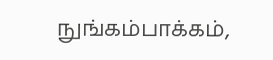நுங்கம்பாக்கம்,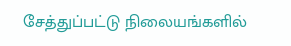சேத்துப்பட்டு நிலையங்களில்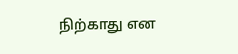நிற்காது என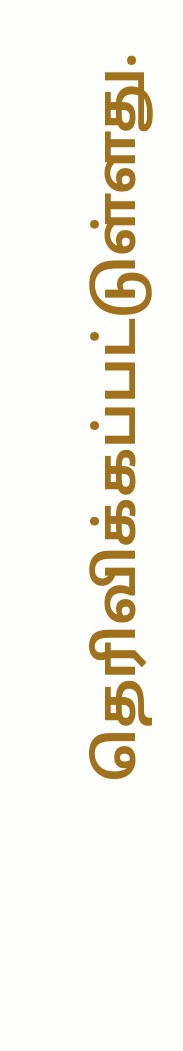தெரிவிக்கப்பட்டுள்ளது.